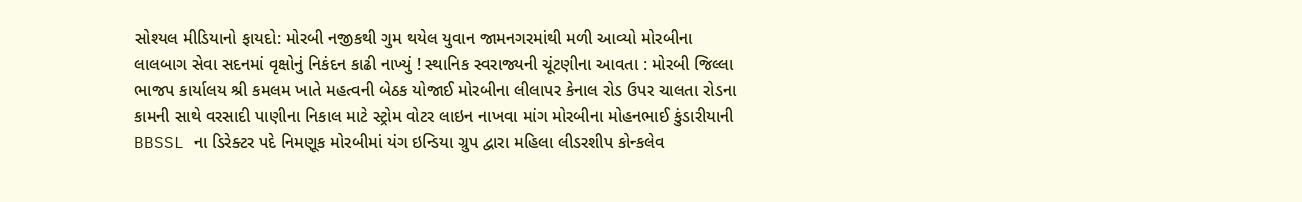સોશ્યલ મીડિયાનો ફાયદો: મોરબી નજીકથી ગુમ થયેલ યુવાન જામનગરમાંથી મળી આવ્યો મોરબીના લાલબાગ સેવા સદનમાં વૃક્ષોનું નિકંદન કાઢી નાખ્યું ! સ્થાનિક સ્વરાજ્યની ચૂંટણીના આવતા : મોરબી જિલ્લા ભાજપ કાર્યાલય શ્રી કમલમ ખાતે મહત્વની બેઠક યોજાઈ મોરબીના લીલાપર કેનાલ રોડ ઉપર ચાલતા રોડના કામની સાથે વરસાદી પાણીના નિકાલ માટે સ્ટ્રોમ વોટર લાઇન નાખવા માંગ મોરબીના મોહનભાઈ કુંડારીયાની BBSSL ના ડિરેક્ટર પદે નિમણૂક મોરબીમાં યંગ ઇન્ડિયા ગ્રુપ દ્વારા મહિલા લીડરશીપ કોન્કલેવ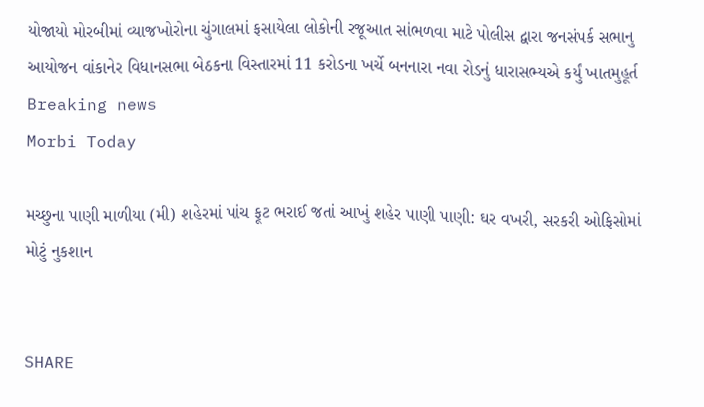યોજાયો મોરબીમાં વ્યાજખોરોના ચુંગાલમાં ફસાયેલા લોકોની રજૂઆત સાંભળવા માટે પોલીસ દ્વારા જનસંપર્ક સભાનુ આયોજન વાંકાનેર વિધાનસભા બેઠકના વિસ્તારમાં 11 કરોડના ખર્ચે બનનારા નવા રોડનું ધારાસભ્યએ કર્યું ખાતમુહૂર્ત
Breaking news
Morbi Today

મચ્છુના પાણી માળીયા (મી) શહેરમાં પાંચ ફૂટ ભરાઈ જતાં આખું શહેર પાણી પાણી: ઘર વખરી, સરકરી ઓફિસોમાં મોટું નુકશાન


SHARE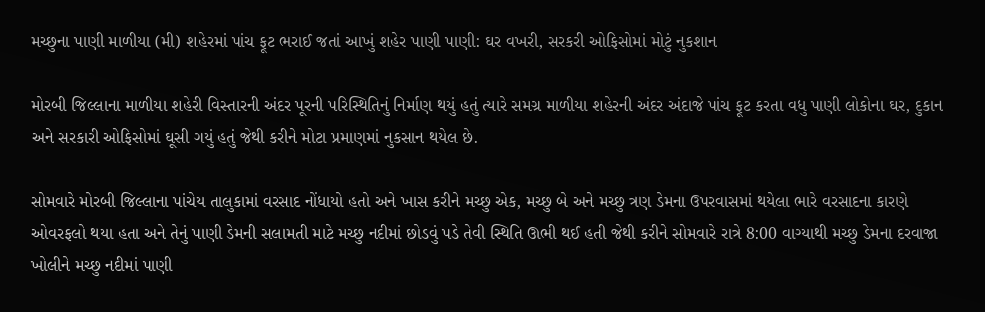મચ્છુના પાણી માળીયા (મી) શહેરમાં પાંચ ફૂટ ભરાઈ જતાં આખું શહેર પાણી પાણી: ઘર વખરી, સરકરી ઓફિસોમાં મોટું નુકશાન

મોરબી જિલ્લાના માળીયા શહેરી વિસ્તારની અંદર પૂરની પરિસ્થિતિનું નિર્માણ થયું હતું ત્યારે સમગ્ર માળીયા શહેરની અંદર અંદાજે પાંચ ફૂટ કરતા વધુ પાણી લોકોના ઘર, દુકાન અને સરકારી ઓફિસોમાં ઘૂસી ગયું હતું જેથી કરીને મોટા પ્રમાણમાં નુકસાન થયેલ છે.

સોમવારે મોરબી જિલ્લાના પાંચેય તાલુકામાં વરસાદ નોંધાયો હતો અને ખાસ કરીને મચ્છુ એક, મચ્છુ બે અને મચ્છુ ત્રણ ડેમના ઉપરવાસમાં થયેલા ભારે વરસાદના કારણે ઓવરફલો થયા હતા અને તેનું પાણી ડેમની સલામતી માટે મચ્છુ નદીમાં છોડવું પડે તેવી સ્થિતિ ઊભી થઈ હતી જેથી કરીને સોમવારે રાત્રે 8:00 વાગ્યાથી મચ્છુ ડેમના દરવાજા ખોલીને મચ્છુ નદીમાં પાણી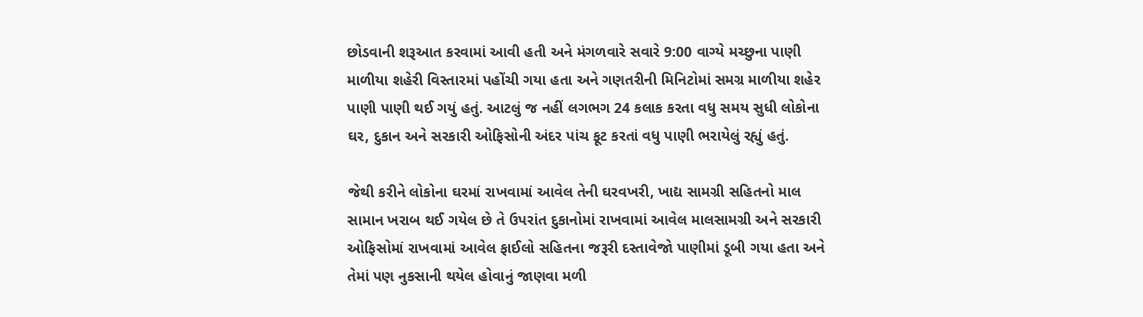છોડવાની શરૂઆત કરવામાં આવી હતી અને મંગળવારે સવારે 9:00 વાગ્યે મચ્છુના પાણી માળીયા શહેરી વિસ્તારમાં પહોંચી ગયા હતા અને ગણતરીની મિનિટોમાં સમગ્ર માળીયા શહેર પાણી પાણી થઈ ગયું હતું. આટલું જ નહીં લગભગ 24 કલાક કરતા વધુ સમય સુધી લોકોના ઘર, દુકાન અને સરકારી ઓફિસોની અંદર પાંચ ફૂટ કરતાં વધુ પાણી ભરાયેલું રહ્યું હતું.

જેથી કરીને લોકોના ઘરમાં રાખવામાં આવેલ તેની ઘરવખરી, ખાદ્ય સામગ્રી સહિતનો માલ સામાન ખરાબ થઈ ગયેલ છે તે ઉપરાંત દુકાનોમાં રાખવામાં આવેલ માલસામગ્રી અને સરકારી ઓફિસોમાં રાખવામાં આવેલ ફાઈલો સહિતના જરૂરી દસ્તાવેજો પાણીમાં ડૂબી ગયા હતા અને તેમાં પણ નુકસાની થયેલ હોવાનું જાણવા મળી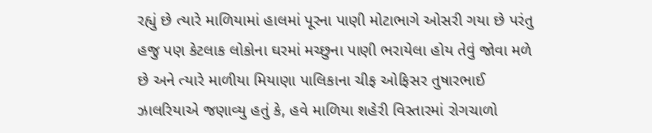રહ્યું છે ત્યારે માળિયામાં હાલમાં પૂરના પાણી મોટાભાગે ઓસરી ગયા છે પરંતુ હજુ પણ કેટલાક લોકોના ઘરમાં મચ્છુના પાણી ભરાયેલા હોય તેવું જોવા મળે છે અને ત્યારે માળીયા મિયાણા પાલિકાના ચીફ ઓફિસર તુષારભાઈ ઝાલરિયાએ જણાવ્યુ હતું કે, હવે માળિયા શહેરી વિસ્તારમાં રોગચાળો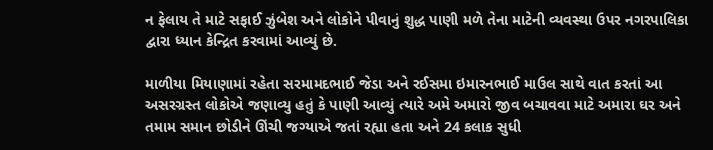ન ફેલાય તે માટે સફાઈ ઝુંબેશ અને લોકોને પીવાનું શુદ્ધ પાણી મળે તેના માટેની વ્યવસ્થા ઉપર નગરપાલિકા દ્વારા ધ્યાન કેન્દ્રિત કરવામાં આવ્યું છે.

માળીયા મિયાણામાં રહેતા સરમામદભાઈ જેડા અને રઈસમા ઇમારનભાઈ માઉલ સાથે વાત કરતાં આ અસરગ્રસ્ત લોકોએ જણાવ્યુ હતું કે પાણી આવ્યું ત્યારે અમે અમારો જીવ બચાવવા માટે અમારા ઘર અને તમામ સમાન છોડીને ઊંચી જગ્યાએ જતાં રહ્યા હતા અને 24 કલાક સુધી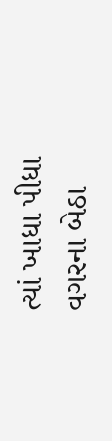ત્યાં ખાધા પીધા વગરના બેઠા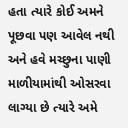હતા ત્યારે કોઈ અમને પૂછવા પણ આવેલ નથી અને હવે મચ્છુના પાણી માળીયામાંથી ઓસરવા લાગ્યા છે ત્યારે અમે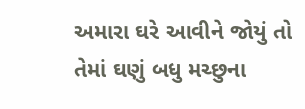અમારા ઘરે આવીને જોયું તો તેમાં ઘણું બધુ મચ્છુના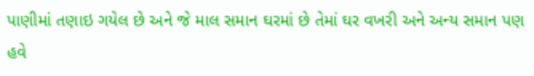પાણીમાં તણાઇ ગયેલ છે અને જે માલ સમાન ઘરમાં છે તેમાં ઘર વખરી અને અન્ય સમાન પણ હવે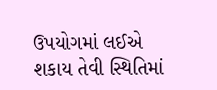ઉપયોગમાં લઈએ શકાય તેવી સ્થિતિમાં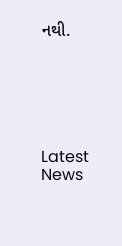નથી.






Latest News